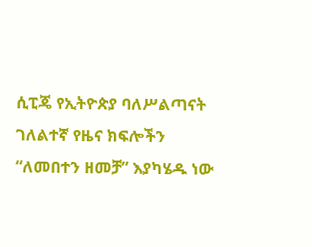ሲፒጄ የኢትዮጵያ ባለሥልጣናት ገለልተኛ የዜና ክፍሎችን “ለመበተን ዘመቻ” እያካሄዱ ነው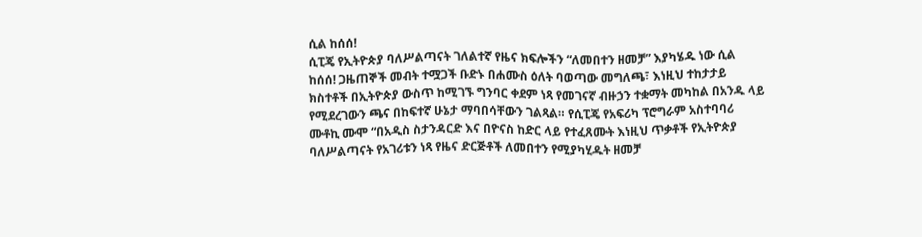ሲል ከሰሰ!
ሲፒጄ የኢትዮጵያ ባለሥልጣናት ገለልተኛ የዜና ክፍሎችን “ለመበተን ዘመቻ” እያካሄዱ ነው ሲል ከሰሰ! ጋዜጠኞች መብት ተሟጋች ቡድኑ በሐሙስ ዕለት ባወጣው መግለጫ፣ እነዚህ ተከታታይ ክስተቶች በኢትዮጵያ ውስጥ ከሚገኙ ግንባር ቀደም ነጻ የመገናኛ ብዙኃን ተቋማት መካከል በአንዱ ላይ የሚደረገውን ጫና በከፍተኛ ሁኔታ ማባበሳቸውን ገልጻል። የሲፒጄ የአፍሪካ ፕሮግራም አስተባባሪ ሙቶኪ ሙሞ “በአዲስ ስታንዳርድ እና በዮናስ ከድር ላይ የተፈጸሙት እነዚህ ጥቃቶች የኢትዮጵያ ባለሥልጣናት የአገሪቱን ነጻ የዜና ድርጅቶች ለመበተን የሚያካሂዱት ዘመቻ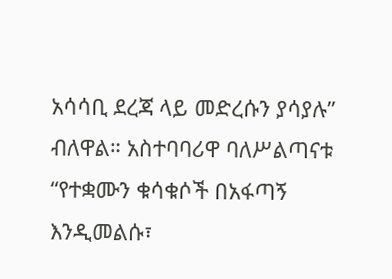አሳሳቢ ደረጃ ላይ መድረሱን ያሳያሉ” ብለዋል። አስተባባሪዋ ባለሥልጣናቱ “የተቋሙን ቁሳቁሶች በአፋጣኝ እንዲመልሱ፣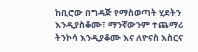ከቢሮው በግዳጅ የማስወጣት ሂደትን እንዲያስቆሙ፣ ማንኛውንም ተጨማሪ ትንኮሳ እንዲያቆሙ እና ለዮናስ እስርና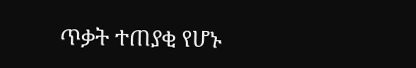ጥቃት ተጠያቂ የሆኑ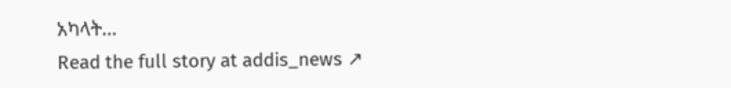አካላት…
Read the full story at addis_news ↗